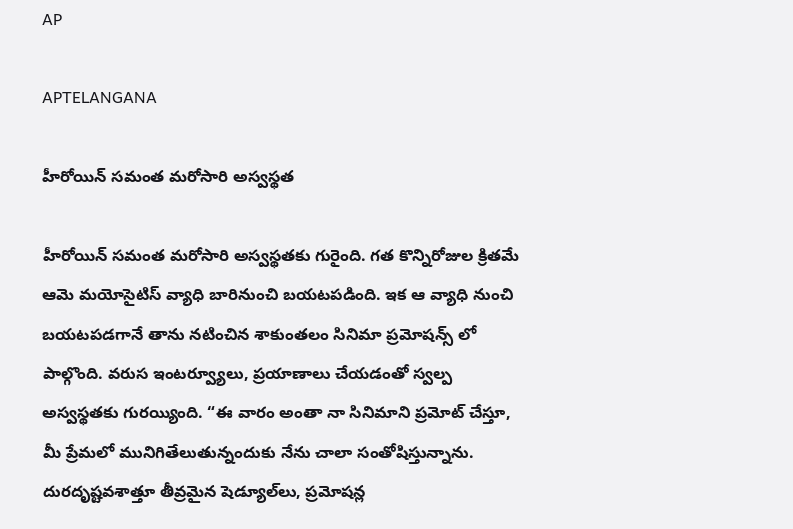AP

APTELANGANA

హీరోయిన్ సమంత మరోసారి అస్వస్థత

హీరోయిన్ సమంత మరోసారి అస్వస్థతకు గురైంది. గత కొన్నిరోజుల క్రితమే ఆమె మయోసైటిస్ వ్యాధి బారినుంచి బయటపడింది. ఇక ఆ వ్యాధి నుంచి బయటపడగానే తాను నటించిన శాకుంతలం సినిమా ప్రమోషన్స్ లో పాల్గొంది. వరుస ఇంటర్వ్యూలు, ప్రయాణాలు చేయడంతో స్వల్ప అస్వస్థతకు గురయ్యింది. “ఈ వారం అంతా నా సినిమాని ప్రమోట్ చేస్తూ, మీ ప్రేమలో మునిగితేలుతున్నందుకు నేను చాలా సంతోషిస్తున్నాను. దురదృష్టవశాత్తూ తీవ్రమైన షెడ్యూల్‌లు, ప్రమోషన్ల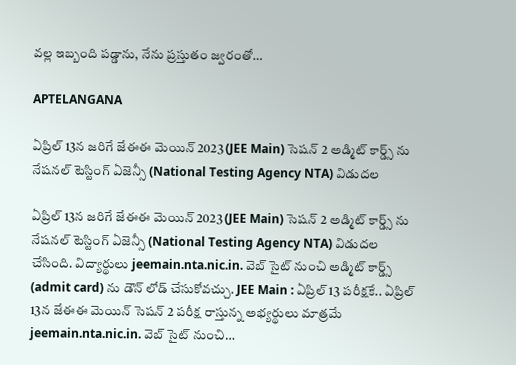వల్ల ఇబ్బంది పడ్డాను, నేను ప్రస్తుతం జ్వరంతో…

APTELANGANA

ఏప్రిల్ 13న జరిగే జేఈఈ మెయిన్ 2023 (JEE Main) సెషన్ 2 అడ్మిట్ కార్డ్స్ ను నేషనల్ టెస్టింగ్ ఏజెన్సీ (National Testing Agency NTA) విడుదల

ఏప్రిల్ 13న జరిగే జేఈఈ మెయిన్ 2023 (JEE Main) సెషన్ 2 అడ్మిట్ కార్డ్స్ ను నేషనల్ టెస్టింగ్ ఏజెన్సీ (National Testing Agency NTA) విడుదల చేసింది. విద్యార్థులు jeemain.nta.nic.in. వెబ్ సైట్ నుంచి అడ్మిట్ కార్డ్స్ (admit card) ను డౌన్ లోడ్ చేసుకోవచ్చు. JEE Main : ఏప్రిల్ 13 పరీక్షకే.. ఏప్రిల్ 13న జేఈఈ మెయిన్ సెషన్ 2 పరీక్ష రాస్తున్న అభ్యర్థులు మాత్రమే jeemain.nta.nic.in. వెబ్ సైట్ నుంచి…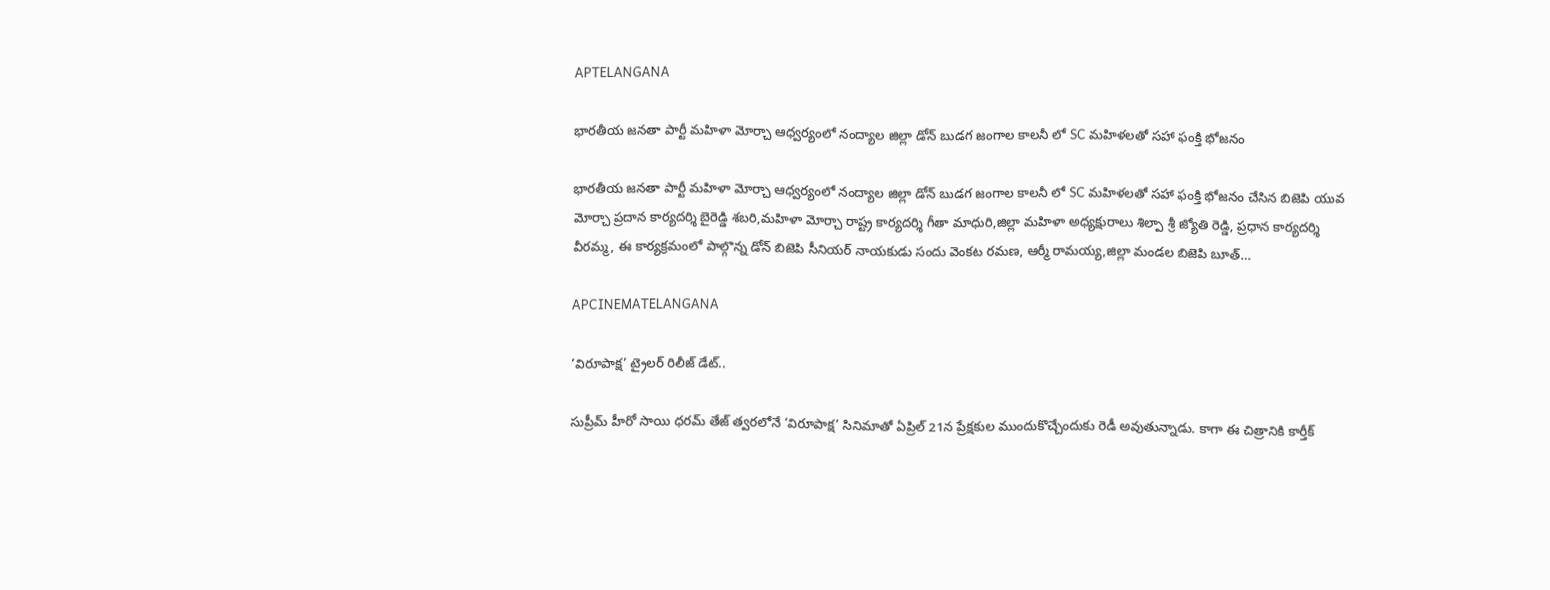APTELANGANA

భారతీయ జనతా పార్టీ మహిళా మోర్చా ఆధ్వర్యంలో నంద్యాల జిల్లా డోన్ బుడగ జంగాల కాలనీ లో SC మహిళలతో సహా ఫంక్తి భోజనం

భారతీయ జనతా పార్టీ మహిళా మోర్చా ఆధ్వర్యంలో నంద్యాల జిల్లా డోన్ బుడగ జంగాల కాలనీ లో SC మహిళలతో సహా ఫంక్తి భోజనం చేసిన బిజెపి యువ మోర్చా ప్రదాన కార్యదర్శి బైరెడ్డి శబరి,మహిళా మోర్చా రాష్ట్ర కార్యదర్శి గీతా మాధురి,జిల్లా మహిళా అధ్యక్షురాలు శిల్పా శ్రీ జ్యోతి రెడ్డి, ప్రధాన కార్యదర్శి వీరమ్మ, ఈ కార్యక్రమంలో పాల్గొన్న డోన్ బిజెపి సీనియర్ నాయకుడు సందు వెంకట రమణ, ఆర్మీ రామయ్య,జిల్లా మండల బిజెపి బూత్…

APCINEMATELANGANA

‘విరూపాక్ష’ ట్రైలర్ రిలీజ్ డేట్..

సుప్రీమ్ హీరో సాయి ధరమ్‌ తేజ్‌ త్వరలోనే ‘విరూపాక్ష’ సినిమాతో ఏప్రిల్ 21న ప్రేక్షకుల ముందుకొచ్చేందుకు రెడీ అవుతున్నాడు. కాగా ఈ చిత్రానికి కార్తీక్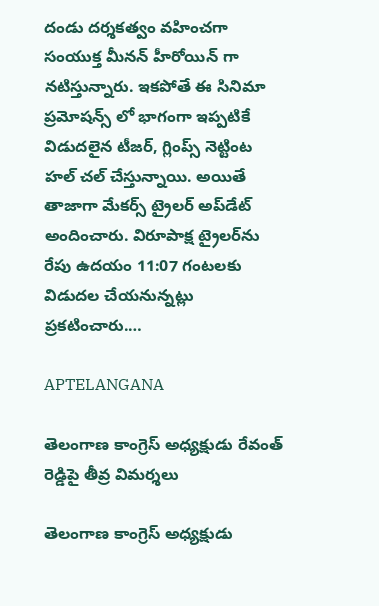దండు దర్శకత్వం వహించగా సంయుక్త మీనన్ హీరోయిన్ గా నటిస్తున్నారు. ఇకపోతే ఈ సినిమా ప్రమోషన్స్ లో భాగంగా ఇప్పటికే విడుదలైన టీజర్, గ్లింప్స్ నెట్టింట హల్‌ చల్ చేస్తున్నాయి. అయితే తాజాగా మేకర్స్ ట్రైలర్ అప్‌డేట్ అందించారు. విరూపాక్ష ట్రైలర్‌ను రేపు ఉదయం 11:07 గంటలకు విడుదల చేయనున్నట్లు ప్రకటించారు.…

APTELANGANA

తెలంగాణ కాంగ్రెస్ అధ్యక్షుడు రేవంత్ రెడ్డిపై తీవ్ర విమర్శలు

తెలంగాణ కాంగ్రెస్ అధ్యక్షుడు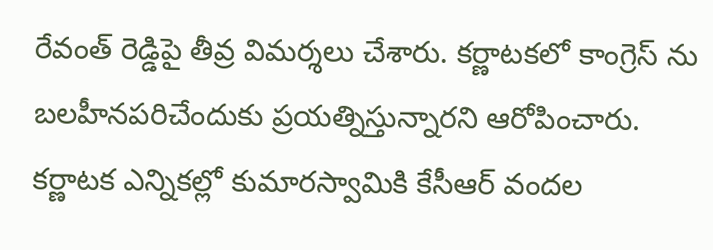రేవంత్ రెడ్డిపై తీవ్ర విమర్శలు చేశారు. కర్ణాటకలో కాంగ్రెస్ ను బలహీనపరిచేందుకు ప్రయత్నిస్తున్నారని ఆరోపించారు. కర్ణాటక ఎన్నికల్లో కుమారస్వామికి కేసీఆర్‌ వందల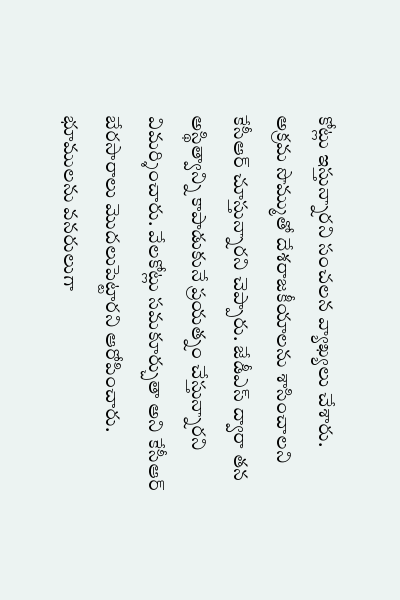కోట్లు ఇస్తున్నారని సంచలన వ్యాఖ్యలు చేశారు. అక్రమ సొమ్ముతో దేశరాజకీయాలను శాసించాలని కేసీఆర్ చూస్తున్నారని చెప్పారు. జేడీఎస్‌ ద్వారా తన అస్థిత్వాన్ని కాపాడుకునే ప్రయత్నం చేస్తున్నారని విమర్శించారు. వేలకోట్లు సమకూర్చుతా అని కేసీఆర్ బేరసారాలు మొదలుపెట్టారని ఆరోపించారు. భూములను వనరులుగా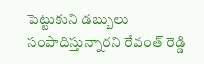పెట్టుకుని డబ్బులు సంపాదిస్తున్నారని రేవంత్ రెడ్డి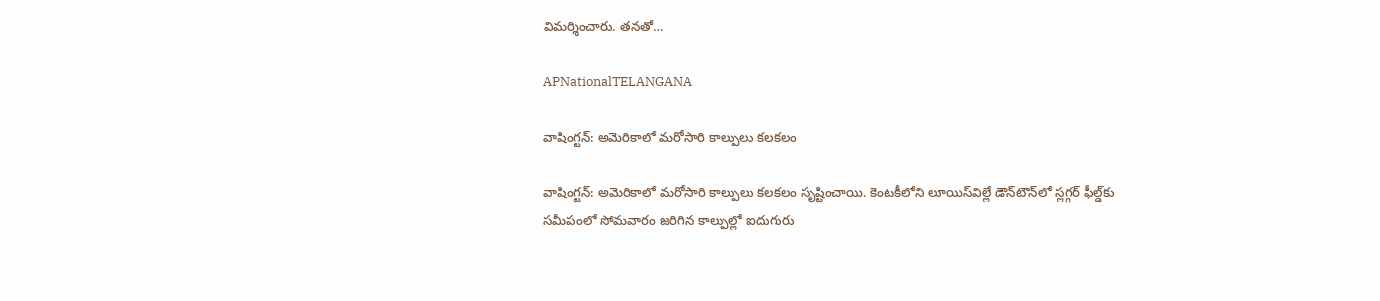విమర్శించారు. తనతో…

APNationalTELANGANA

వాషింగ్టన్: అమెరికాలో మరోసారి కాల్పులు కలకలం

వాషింగ్టన్: అమెరికాలో మరోసారి కాల్పులు కలకలం సృష్టించాయి. కెంటకీలోని లూయిస్‌విల్లే డౌన్‌టౌన్‌లో స్లగ్గర్ ఫీల్డ్‌కు సమీపంలో సోమవారం జరిగిన కాల్పుల్లో ఐదుగురు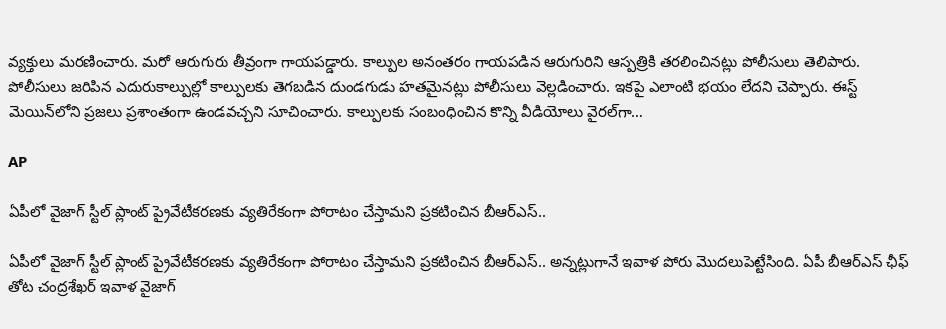వ్యక్తులు మరణించారు. మరో ఆరుగురు తీవ్రంగా గాయపడ్డారు. కాల్పుల అనంతరం గాయపడిన ఆరుగురిని ఆస్పత్రికి తరలించినట్లు పోలీసులు తెలిపారు. పోలీసులు జరిపిన ఎదురుకాల్పుల్లో కాల్పులకు తెగబడిన దుండగుడు హతమైనట్లు పోలీసులు వెల్లడించారు. ఇకపై ఎలాంటి భయం లేదని చెప్పారు. ఈస్ట్ మెయిన్‌లోని ప్రజలు ప్రశాంతంగా ఉండవచ్చని సూచించారు. కాల్పులకు సంబంధించిన కొన్ని వీడియోలు వైరల్‌గా…

AP

ఏపీలో వైజాగ్ స్టీల్ ప్లాంట్ ప్రైవేటీకరణకు వ్యతిరేకంగా పోరాటం చేస్తామని ప్రకటించిన బీఆర్ఎస్..

ఏపీలో వైజాగ్ స్టీల్ ప్లాంట్ ప్రైవేటీకరణకు వ్యతిరేకంగా పోరాటం చేస్తామని ప్రకటించిన బీఆర్ఎస్.. అన్నట్లుగానే ఇవాళ పోరు మొదలుపెట్టేసింది. ఏపీ బీఆర్ఎస్ ఛీఫ్ తోట చంద్రశేఖర్ ఇవాళ వైజాగ్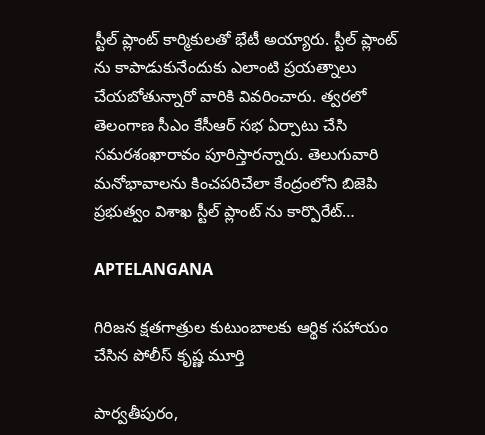స్టీల్ ప్లాంట్ కార్మికులతో భేటీ అయ్యారు. స్టీల్ ప్లాంట్ ను కాపాడుకునేందుకు ఎలాంటి ప్రయత్నాలు చేయబోతున్నారో వారికి వివరించారు. త్వరలో తెలంగాణ సీఎం కేసీఆర్ సభ ఏర్పాటు చేసి సమరశంఖారావం పూరిస్తారన్నారు. తెలుగువారి మనోభావాలను కించపరిచేలా కేంద్రంలోని బిజెపి ప్రభుత్వం విశాఖ స్టీల్ ప్లాంట్ ను కార్పొరేట్…

APTELANGANA

గిరిజన క్షతగాత్రుల కుటుంబాలకు ఆర్థిక సహాయం చేసిన పోలీస్ కృష్ణ మూర్తి

పార్వతీపురం,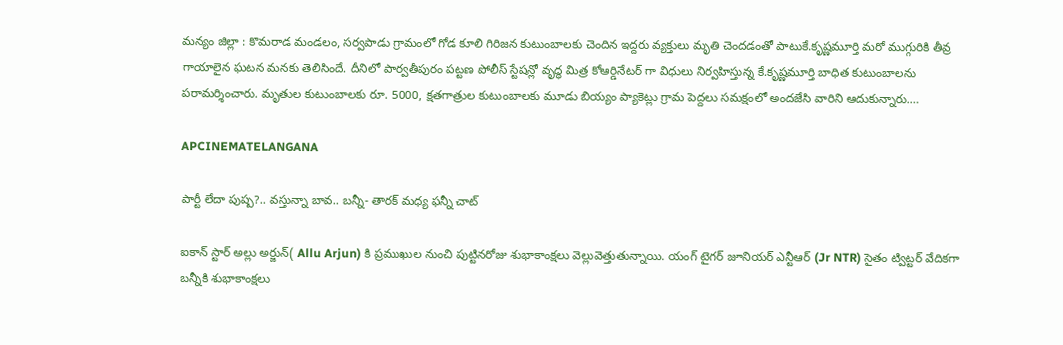మన్యం జిల్లా : కొమరాడ మండలం, సర్వపాడు గ్రామంలో గోడ కూలి గిరిజన కుటుంబాలకు చెందిన ఇద్దరు వ్యక్తులు మృతి చెందడంతో పాటుకే.కృష్ణమూర్తి మరో ముగ్గురికి తీవ్ర గాయాలైన ఘటన మనకు తెలిసిందే. దీనిలో పార్వతీపురం పట్టణ పోలీస్ స్టేషన్లో వృద్ధ మిత్ర కోఆర్డినేటర్ గా విధులు నిర్వహిస్తున్న కే.కృష్ణమూర్తి బాధిత కుటుంబాలను పరామర్శించారు. మృతుల కుటుంబాలకు రూ. 5000, క్షతగాత్రుల కుటుంబాలకు మూడు బియ్యం ప్యాకెట్లు గ్రామ పెద్దలు సమక్షంలో అందజేసి వారిని ఆదుకున్నారు.…

APCINEMATELANGANA

పార్టీ లేదా పుష్ప?.. వస్తున్నా బావ.. బన్నీ- తారక్ మధ్య ఫన్నీ చాట్

ఐకాన్ స్టార్ అల్లు అర్జున్( Allu Arjun) కి ప్రముఖుల నుంచి పుట్టినరోజు శుభాకాంక్షలు వెల్లువెత్తుతున్నాయి. యంగ్ టైగర్ జూనియర్ ఎన్టీఆర్ (Jr NTR) సైతం ట్విట్టర్ వేదికగా బన్నీకి శుభాకాంక్షలు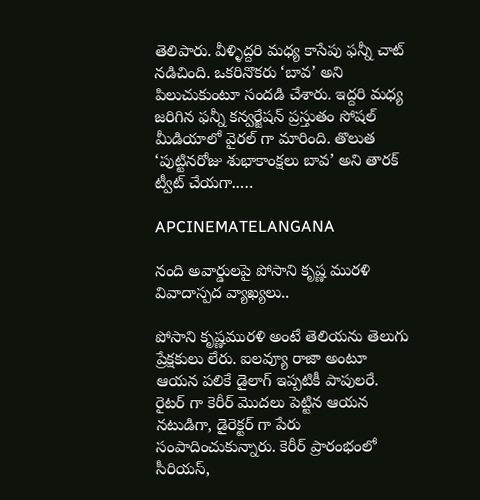తెలిపారు. వీళ్ళిద్దరి మధ్య కాసేపు ఫన్నీ చాట్ నడిచింది. ఒకరినొకరు ‘బావ’ అని పిలుచుకుంటూ సందడి చేశారు. ఇద్దరి మధ్య జరిగిన ఫన్నీ కన్వర్జేషన్ ప్రస్తుతం సోషల్ మీడియాలో వైరల్ గా మారింది. తొలుత ‘పుట్టినరోజు శుభాకాంక్షలు బావ’ అని తారక్ ట్వీట్ చేయగా..…

APCINEMATELANGANA

నంది అవార్డులపై పోసాని కృష్ణ మురళి వివాదాస్పద వ్యాఖ్యలు..

పోసాని కృష్ణమురళి అంటే తెలియను తెలుగు ప్రేక్షకులు లేరు. ఐలవ్యూ రాజా అంటూ ఆయన పలికే డైలాగ్ ఇప్పటికీ పాపులరే. రైటర్ గా కెరీర్ మొదలు పెట్టిన ఆయన నటుడిగా, డైరెక్టర్ గా పేరు సంపాదించుకున్నారు. కెరీర్ ప్రారంభంలో సీరియస్,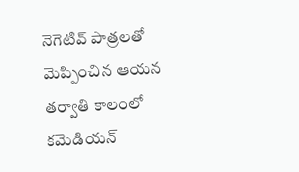నెగెటివ్ పాత్రలతో మెప్పించిన ఆయన తర్వాతి కాలంలో కమెడియన్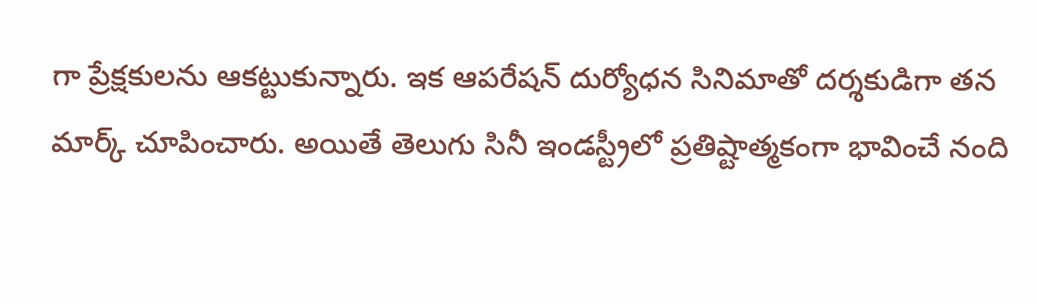గా ప్రేక్షకులను ఆకట్టుకున్నారు. ఇక ఆపరేషన్ దుర్యోధన సినిమాతో దర్శకుడిగా తన మార్క్ చూపించారు. అయితే తెలుగు సినీ ఇండస్ట్రీలో ప్రతిష్టాత్మకంగా భావించే నంది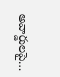అవార్డులపై…